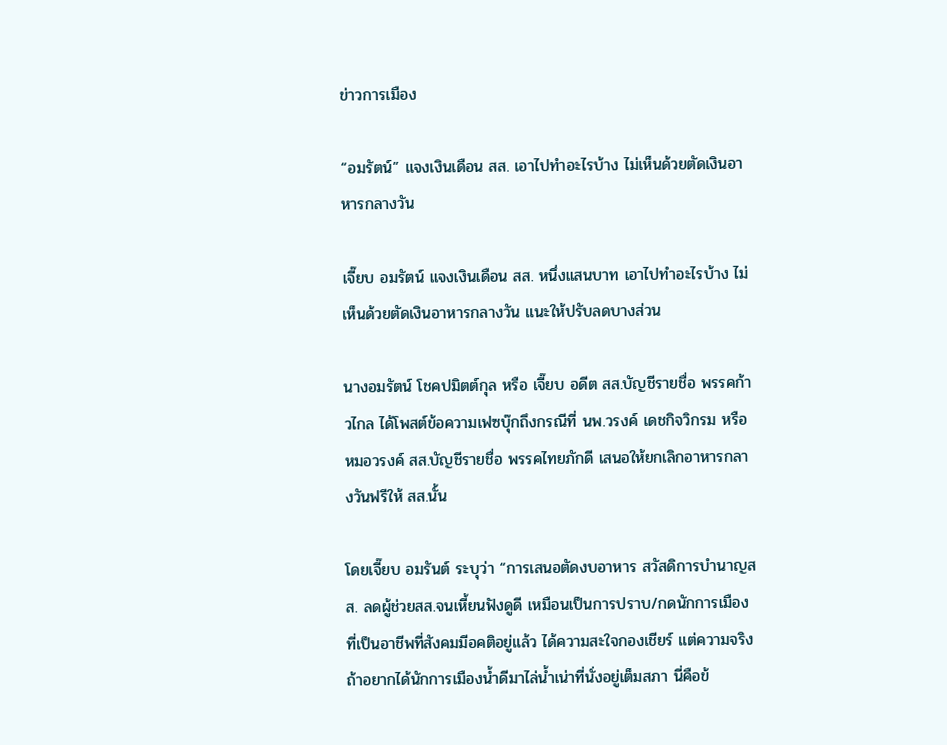ข่าวการเมือง

“อมรัตน์” แจงเงินเดือน สส. เอาไปทำอะไรบ้าง ไม่เห็นด้วยตัดเงินอาหารกลางวัน

เจี๊ยบ อมรัตน์ แจงเงินเดือน สส. หนึ่งแสนบาท เอาไปทำอะไรบ้าง ไม่เห็นด้วยตัดเงินอาหารกลางวัน แนะให้ปรับลดบางส่วน

นางอมรัตน์ โชคปมิตต์กุล หรือ เจี๊ยบ อดีต สส.บัญชีรายชื่อ พรรคก้าวไกล ได้โพสต์ข้อความเฟซบุ๊กถึงกรณีที่ นพ.วรงค์ เดชกิจวิกรม หรือ หมอวรงค์ สส.บัญชีรายชื่อ พรรคไทยภักดี เสนอให้ยกเลิกอาหารกลางวันฟรีให้ สส.นั้น

โดยเจี๊ยบ อมรันต์ ระบุว่า “การเสนอตัดงบอาหาร สวัสดิการบำนาญสส. ลดผู้ช่วยสส.จนเหี้ยนฟังดูดี เหมือนเป็นการปราบ/กดนักการเมืองที่เป็นอาชีพที่สังคมมีอคติอยู่แล้ว ได้ความสะใจกองเชียร์ แต่ความจริงถ้าอยากได้นักการเมืองน้ำดีมาไล่น้ำเน่าที่นั่งอยู่เต็มสภา นี่คือข้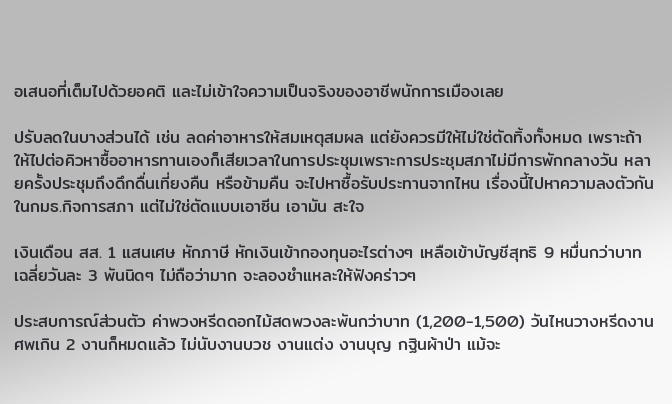อเสนอที่เต็มไปด้วยอคติ และไม่เข้าใจความเป็นจริงของอาชีพนักการเมืองเลย

ปรับลดในบางส่วนได้ เช่น ลดค่าอาหารให้สมเหตุสมผล แต่ยังควรมีให้ไม่ใช่ตัดทิ้งทั้งหมด เพราะถ้าให้ไปต่อคิวหาซื้ออาหารทานเองก็เสียเวลาในการประชุมเพราะการประชุมสภาไม่มีการพักกลางวัน หลายครั้งประชุมถึงดึกดื่นเที่ยงคืน หรือข้ามคืน จะไปหาซื้อรับประทานจากไหน เรื่องนี้ไปหาความลงตัวกันในกมธ.กิจการสภา แต่ไม่ใช่ตัดแบบเอาซีน เอามัน สะใจ

เงินเดือน สส. 1 แสนเศษ หักภาษี หักเงินเข้ากองทุนอะไรต่างๆ เหลือเข้าบัญชีสุทธิ 9 หมื่นกว่าบาท เฉลี่ยวันละ 3 พันนิดๆ ไม่ถือว่ามาก จะลองชำแหละให้ฟังคร่าวๆ

ประสบการณ์ส่วนตัว ค่าพวงหรีดดอกไม้สดพวงละพันกว่าบาท (1,200-1,500) วันไหนวางหรีดงานศพเกิน 2 งานก็หมดแล้ว ไม่นับงานบวช งานแต่ง งานบุญ กฐินผ้าป่า แม้จะ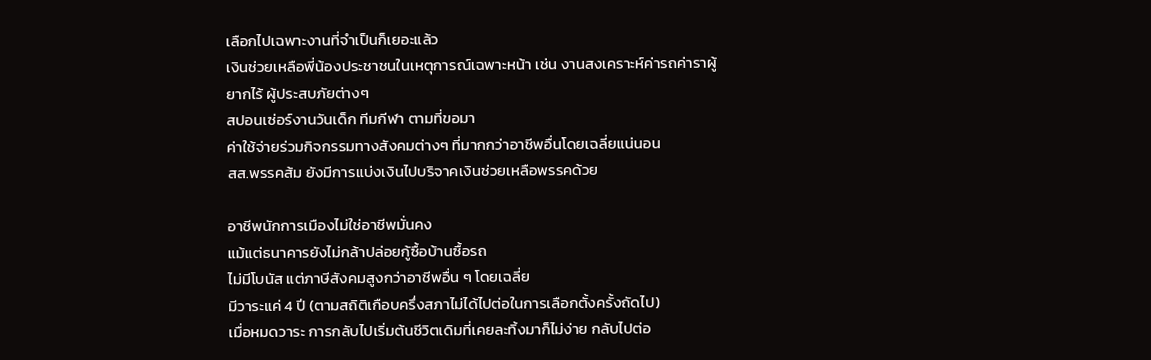เลือกไปเฉพาะงานที่จำเป็นก็เยอะแล้ว
เงินช่วยเหลือพี่น้องประชาชนในเหตุการณ์เฉพาะหน้า เช่น งานสงเคราะห์ค่ารถค่าราผู้ยากไร้ ผู้ประสบภัยต่างๆ
สปอนเซ่อร์งานวันเด็ก ทีมกีฬา ตามที่ขอมา
ค่าใช้จ่ายร่วมกิจกรรมทางสังคมต่างๆ ที่มากกว่าอาชีพอื่นโดยเฉลี่ยแน่นอน
สส.พรรคส้ม ยังมีการแบ่งเงินไปบริจาคเงินช่วยเหลือพรรคด้วย

อาชีพนักการเมืองไม่ใช่อาชีพมั่นคง
แม้แต่ธนาคารยังไม่กล้าปล่อยกู้ซื้อบ้านซื้อรถ
ไม่มีโบนัส แต่ภาษีสังคมสูงกว่าอาชีพอื่น ๆ โดยเฉลี่ย
มีวาระแค่ 4 ปี (ตามสถิติเกือบครึ่งสภาไม่ได้ไปต่อในการเลือกตั้งครั้งถัดไป)
เมื่อหมดวาระ การกลับไปเริ่มต้นชีวิตเดิมที่เคยละทิ้งมาก็ไม่ง่าย กลับไปต่อ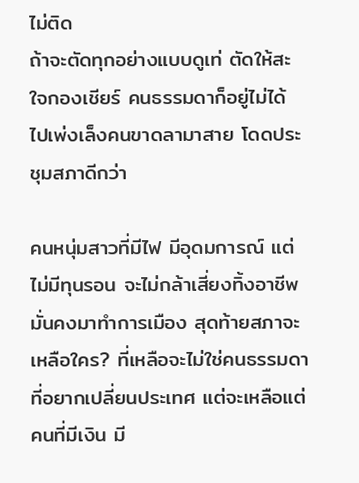ไม่ติด
ถ้าจะตัดทุกอย่างแบบดูเท่ ตัดให้สะใจกองเชียร์ คนธรรมดาก็อยู่ไม่ได้ ไปเพ่งเล็งคนขาดลามาสาย โดดประชุมสภาดีกว่า

คนหนุ่มสาวที่มีไฟ มีอุดมการณ์ แต่ไม่มีทุนรอน จะไม่กล้าเสี่ยงทิ้งอาชีพมั่นคงมาทำการเมือง สุดท้ายสภาจะเหลือใคร? ที่เหลือจะไม่ใช่คนธรรมดาที่อยากเปลี่ยนประเทศ แต่จะเหลือแต่คนที่มีเงิน มี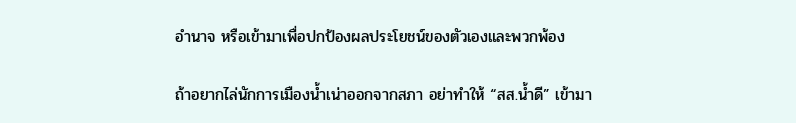อำนาจ หรือเข้ามาเพื่อปกป้องผลประโยชน์ของตัวเองและพวกพ้อง

ถ้าอยากไล่นักการเมืองน้ำเน่าออกจากสภา อย่าทำให้ “สส.น้ำดี” เข้ามา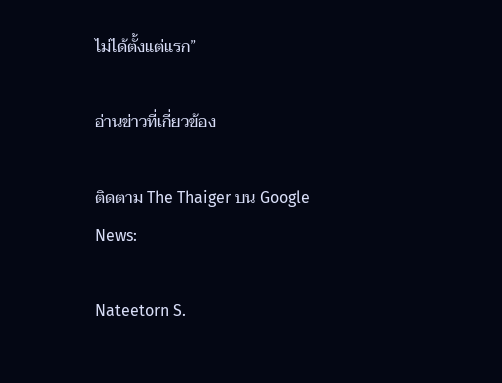ไม่ได้ตั้งแต่แรก”

อ่านข่าวที่เกี่ยวข้อง

ติดตาม The Thaiger บน Google News:

Nateetorn S.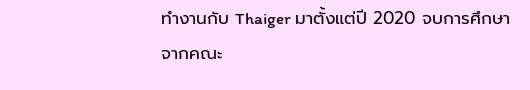ทำงานกับ Thaiger มาตั้งแต่ปี 2020 จบการศึกษาจากคณะ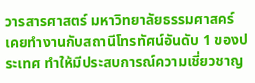วารสารศาสตร์ มหาวิทยาลัยธรรมศาสคร์ เคยทำงานกับสถานีโทรทัศน์อันดับ 1 ของประเทศ ทำให้มีประสบการณ์ความเชี่ยวชาญ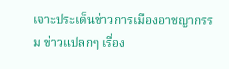เจาะประเด็นข่าวการเมืองอาชญากรรม ข่าวแปลกๆ เรื่อง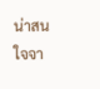น่าสนใจจา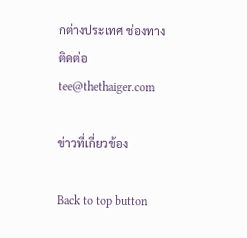กต่างประเทศ ช่องทางติดต่อ tee@thethaiger.com

ข่าวที่เกี่ยวข้อง

Back to top button